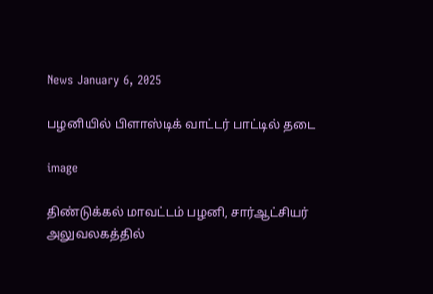News January 6, 2025

பழனியில் பிளாஸ்டிக் வாட்டர் பாட்டில் தடை

image

திண்டுக்கல் மாவட்டம் பழனி, சார்ஆட்சியர் அலுவலகத்தில்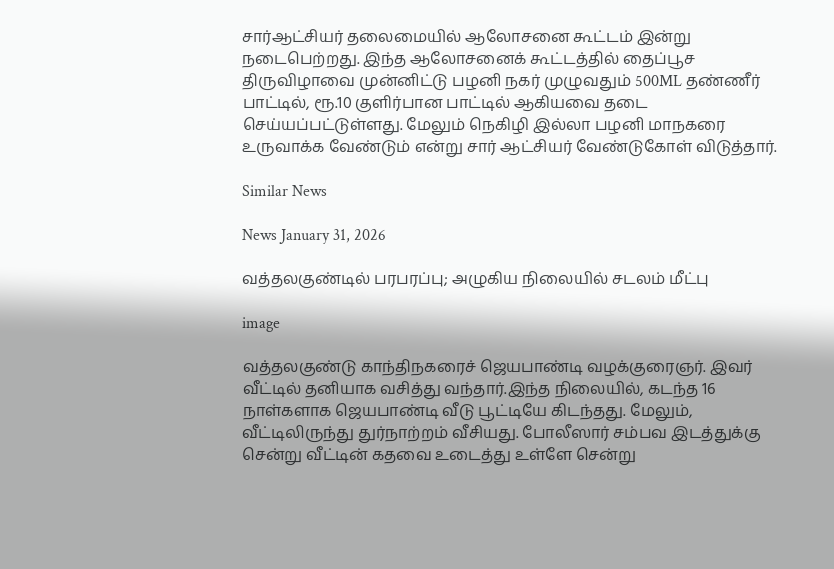சார்ஆட்சியர் தலைமையில் ஆலோசனை கூட்டம் இன்று நடைபெற்றது. இந்த ஆலோசனைக் கூட்டத்தில் தைப்பூச திருவிழாவை முன்னிட்டு பழனி நகர் முழுவதும் 500ML தண்ணீர் பாட்டில், ரூ.10 குளிர்பான பாட்டில் ஆகியவை தடை செய்யப்பட்டுள்ளது. மேலும் நெகிழி இல்லா பழனி மாநகரை உருவாக்க வேண்டும் என்று சார் ஆட்சியர் வேண்டுகோள் விடுத்தார்.

Similar News

News January 31, 2026

வத்தலகுண்டில் பரபரப்பு; அழுகிய நிலையில் சடலம் மீட்பு

image

வத்தலகுண்டு காந்திநகரைச் ஜெயபாண்டி வழக்குரைஞர். இவர் வீட்டில் தனியாக வசித்து வந்தார்.இந்த நிலையில், கடந்த 16 நாள்களாக ஜெயபாண்டி வீடு பூட்டியே கிடந்தது. மேலும், வீட்டிலிருந்து துர்நாற்றம் வீசியது. போலீஸார் சம்பவ இடத்துக்கு சென்று வீட்டின் கதவை உடைத்து உள்ளே சென்று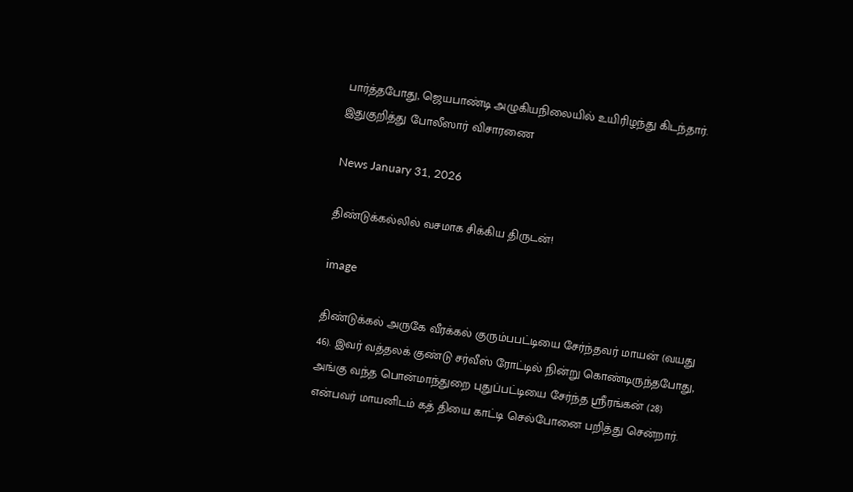பார்த்தபோது, ஜெயபாண்டி அழுகியநிலையில் உயிரிழந்து கிடந்தார். இதுகுறித்து போலீஸார் விசாரணை

News January 31, 2026

திண்டுக்கல்லில் வசமாக சிக்கிய திருடன்!

image

திண்டுக்கல் அருகே வீரக்கல் குரும்பபட்டியை சேர்ந்தவர் மாயன் (வயது 46). இவர் வத்தலக் குண்டு சர்வீஸ் ரோட்டில் நின்று கொண்டிருந்தபோது, அங்கு வந்த பொன்மாந்துறை புதுப்பட்டியை சேர்ந்த ஸ்ரீரங்கன் (28) என்பவர் மாயனிடம் கத் தியை காட்டி செல்போனை பறித்து சென்றார்.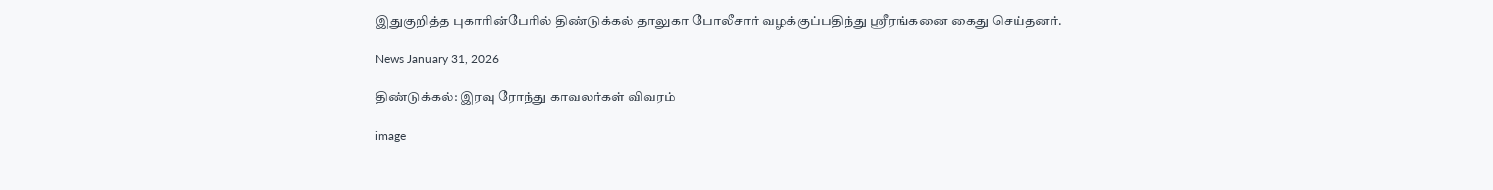இதுகுறித்த புகாரின்பேரில் திண்டுக்கல் தாலுகா போலீசார் வழக்குப்பதிந்து ஸ்ரீரங்கனை கைது செய்தனர்.

News January 31, 2026

திண்டுக்கல்: இரவு ரோந்து காவலர்கள் விவரம்

image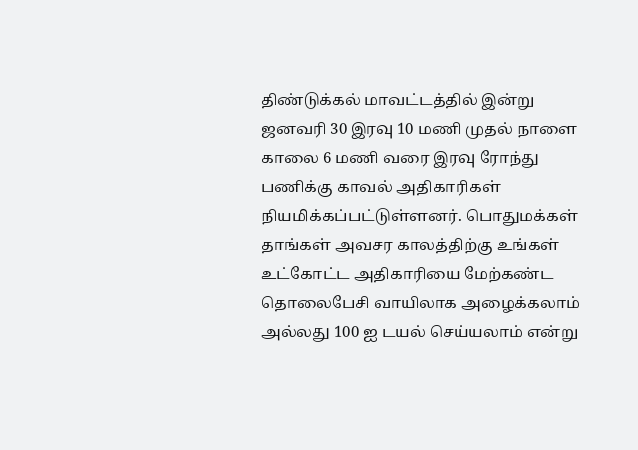திண்டுக்கல் மாவட்டத்தில் இன்று ஜனவரி 30 இரவு 10 மணி முதல் நாளை காலை 6 மணி வரை இரவு ரோந்து பணிக்கு காவல் அதிகாரிகள் நியமிக்கப்பட்டுள்ளனர். பொதுமக்கள் தாங்கள் அவசர காலத்திற்கு உங்கள் உட்கோட்ட அதிகாரியை மேற்கண்ட தொலைபேசி வாயிலாக அழைக்கலாம் அல்லது 100 ஐ டயல் செய்யலாம் என்று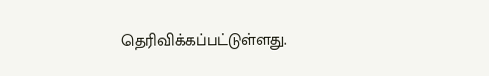தெரிவிக்கப்பட்டுள்ளது.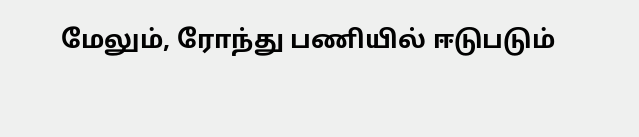மேலும், ரோந்து பணியில் ஈடுபடும்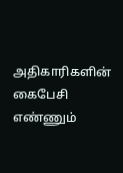அதிகாரிகளின் கைபேசி எண்ணும்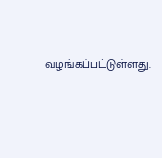வழங்கப்பட்டுள்ளது.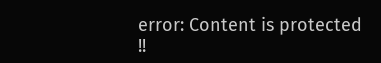error: Content is protected !!